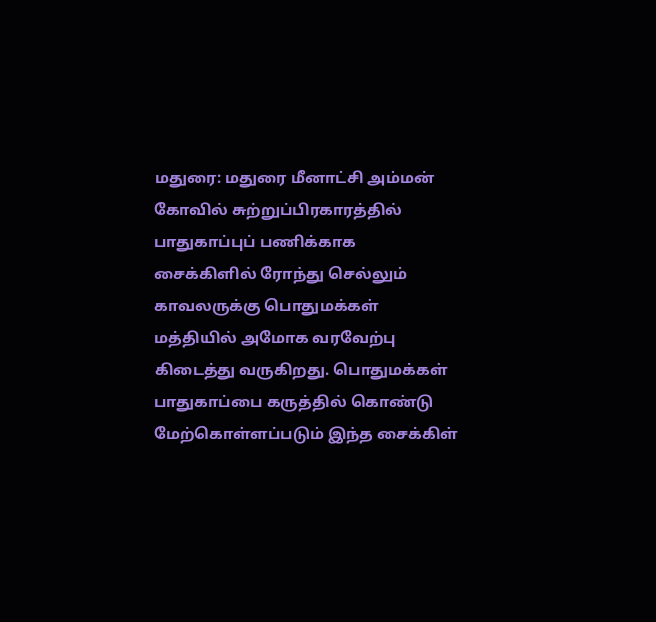மதுரை: மதுரை மீனாட்சி அம்மன் கோவில் சுற்றுப்பிரகாரத்தில் பாதுகாப்புப் பணிக்காக சைக்கிளில் ரோந்து செல்லும் காவலருக்கு பொதுமக்கள் மத்தியில் அமோக வரவேற்பு கிடைத்து வருகிறது. பொதுமக்கள் பாதுகாப்பை கருத்தில் கொண்டு மேற்கொள்ளப்படும் இந்த சைக்கிள்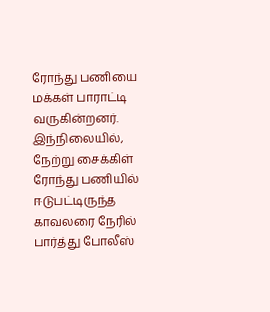ரோந்து பணியை மக்கள் பாராட்டி வருகின்றனர். இந்நிலையில், நேற்று சைக்கிள் ரோந்து பணியில் ஈடுபட்டிருந்த காவலரை நேரில் பார்த்து போலீஸ்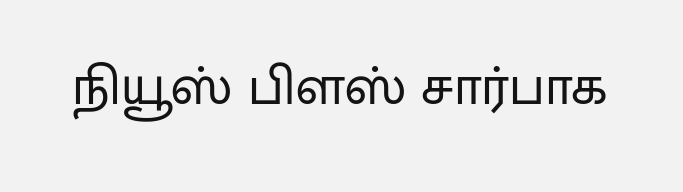நியூஸ் பிளஸ் சார்பாக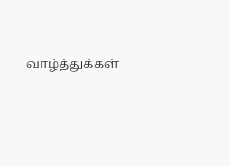வாழ்த்துக்கள்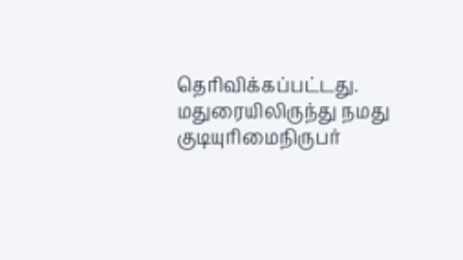தெரிவிக்கப்பட்டது.
மதுரையிலிருந்து நமது குடியுரிமைநிருபர்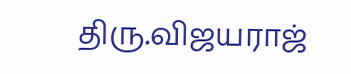திரு.விஜயராஜ்